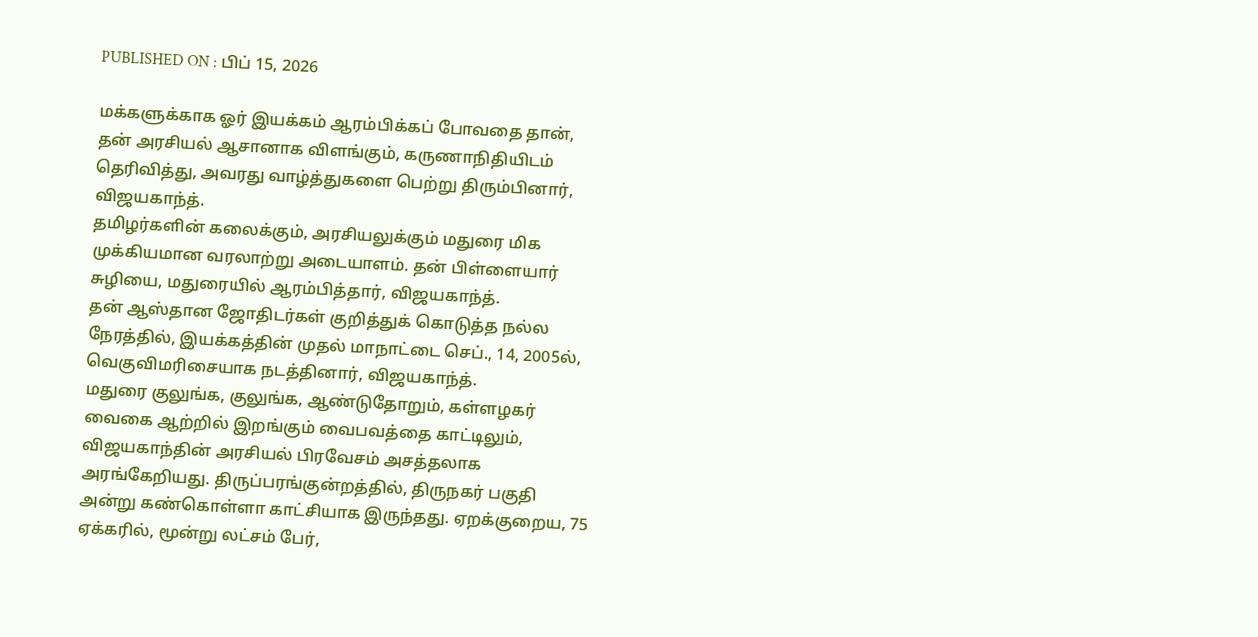PUBLISHED ON : பிப் 15, 2026

மக்களுக்காக ஓர் இயக்கம் ஆரம்பிக்கப் போவதை தான், தன் அரசியல் ஆசானாக விளங்கும், கருணாநிதியிடம் தெரிவித்து, அவரது வாழ்த்துகளை பெற்று திரும்பினார், விஜயகாந்த்.
தமிழர்களின் கலைக்கும், அரசியலுக்கும் மதுரை மிக முக்கியமான வரலாற்று அடையாளம். தன் பிள்ளையார் சுழியை, மதுரையில் ஆரம்பித்தார், விஜயகாந்த்.
தன் ஆஸ்தான ஜோதிடர்கள் குறித்துக் கொடுத்த நல்ல நேரத்தில், இயக்கத்தின் முதல் மாநாட்டை செப்., 14, 2005ல், வெகுவிமரிசையாக நடத்தினார், விஜயகாந்த்.
மதுரை குலுங்க, குலுங்க, ஆண்டுதோறும், கள்ளழகர் வைகை ஆற்றில் இறங்கும் வைபவத்தை காட்டிலும், விஜயகாந்தின் அரசியல் பிரவேசம் அசத்தலாக அரங்கேறியது. திருப்பரங்குன்றத்தில், திருநகர் பகுதி அன்று கண்கொள்ளா காட்சியாக இருந்தது. ஏறக்குறைய, 75 ஏக்கரில், மூன்று லட்சம் பேர்,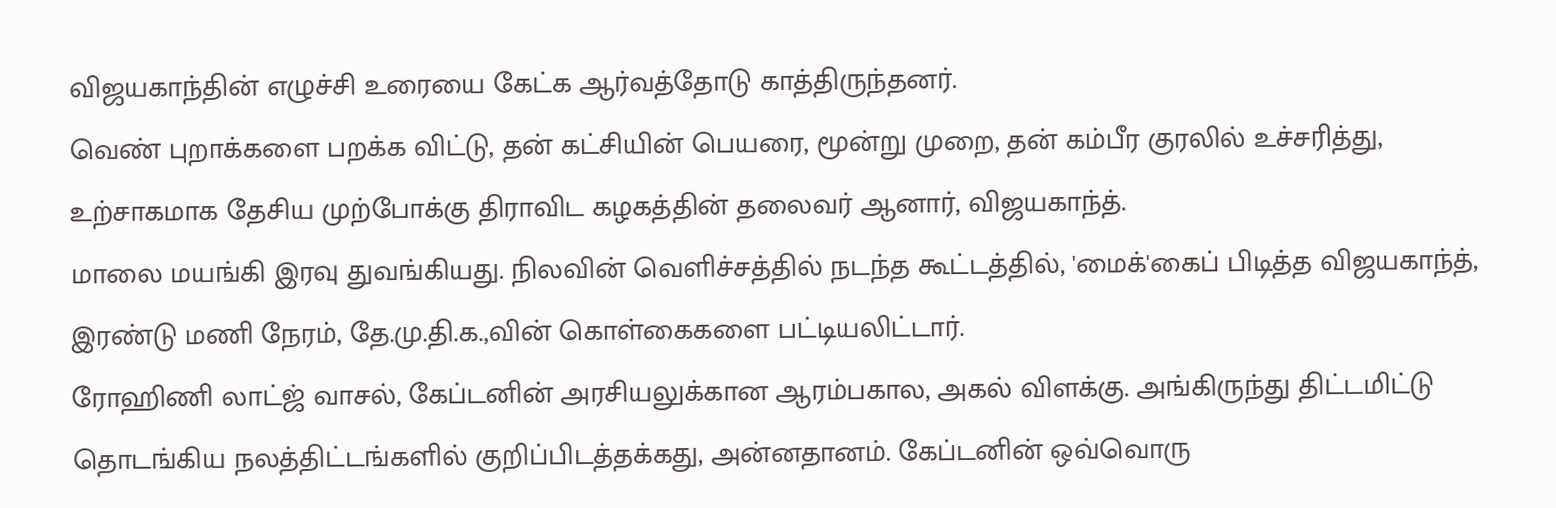விஜயகாந்தின் எழுச்சி உரையை கேட்க ஆர்வத்தோடு காத்திருந்தனர்.
வெண் புறாக்களை பறக்க விட்டு, தன் கட்சியின் பெயரை, மூன்று முறை, தன் கம்பீர குரலில் உச்சரித்து, உற்சாகமாக தேசிய முற்போக்கு திராவிட கழகத்தின் தலைவர் ஆனார், விஜயகாந்த்.
மாலை மயங்கி இரவு துவங்கியது. நிலவின் வெளிச்சத்தில் நடந்த கூட்டத்தில், 'மைக்'கைப் பிடித்த விஜயகாந்த், இரண்டு மணி நேரம், தே.மு.தி.க.,வின் கொள்கைகளை பட்டியலிட்டார்.
ரோஹிணி லாட்ஜ் வாசல், கேப்டனின் அரசியலுக்கான ஆரம்பகால, அகல் விளக்கு. அங்கிருந்து திட்டமிட்டு தொடங்கிய நலத்திட்டங்களில் குறிப்பிடத்தக்கது, அன்னதானம். கேப்டனின் ஒவ்வொரு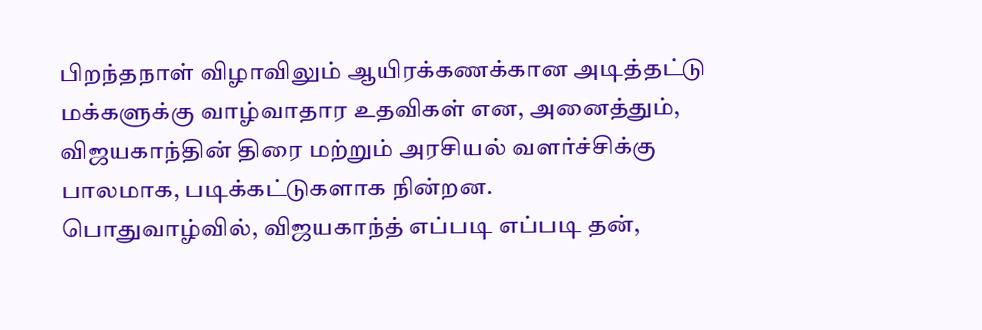பிறந்தநாள் விழாவிலும் ஆயிரக்கணக்கான அடித்தட்டு மக்களுக்கு வாழ்வாதார உதவிகள் என, அனைத்தும், விஜயகாந்தின் திரை மற்றும் அரசியல் வளர்ச்சிக்கு பாலமாக, படிக்கட்டுகளாக நின்றன.
பொதுவாழ்வில், விஜயகாந்த் எப்படி எப்படி தன்,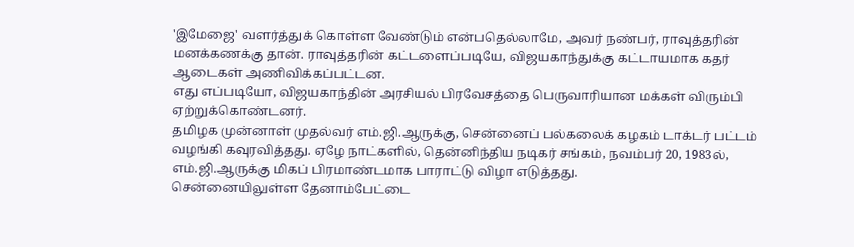'இமேஜை' வளர்த்துக் கொள்ள வேண்டும் என்பதெல்லாமே, அவர் நண்பர், ராவுத்தரின் மனக்கணக்கு தான். ராவுத்தரின் கட்டளைப்படியே, விஜயகாந்துக்கு கட்டாயமாக கதர் ஆடைகள் அணிவிக்கப்பட்டன.
எது எப்படியோ, விஜயகாந்தின் அரசியல் பிரவேசத்தை பெருவாரியான மக்கள் விரும்பி ஏற்றுக்கொண்டனர்.
தமிழக முன்னாள் முதல்வர் எம்.ஜி.ஆருக்கு, சென்னைப் பல்கலைக் கழகம் டாக்டர் பட்டம் வழங்கி கவுரவித்தது. ஏழே நாட்களில், தென்னிந்திய நடிகர் சங்கம், நவம்பர் 20, 1983ல், எம்.ஜி.ஆருக்கு மிகப் பிரமாண்டமாக பாராட்டு விழா எடுத்தது.
சென்னையிலுள்ள தேனாம்பேட்டை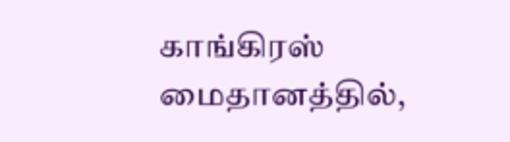காங்கிரஸ் மைதானத்தில்,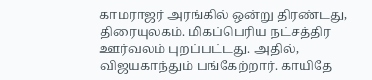காமராஜர் அரங்கில் ஒன்று திரண்டது, திரையுலகம். மிகப்பெரிய நட்சத்திர ஊர்வலம் புறப்பட்டது. அதில், விஜயகாந்தும் பங்கேற்றார். காயிதே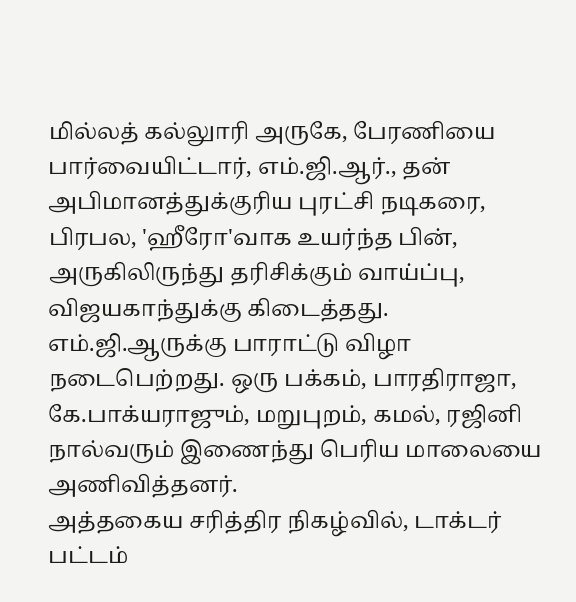மில்லத் கல்லுாரி அருகே, பேரணியை பார்வையிட்டார், எம்.ஜி.ஆர்., தன் அபிமானத்துக்குரிய புரட்சி நடிகரை, பிரபல, 'ஹீரோ'வாக உயர்ந்த பின், அருகிலிருந்து தரிசிக்கும் வாய்ப்பு, விஜயகாந்துக்கு கிடைத்தது.
எம்.ஜி.ஆருக்கு பாராட்டு விழா நடைபெற்றது. ஒரு பக்கம், பாரதிராஜா, கே.பாக்யராஜும், மறுபுறம், கமல், ரஜினி நால்வரும் இணைந்து பெரிய மாலையை அணிவித்தனர்.
அத்தகைய சரித்திர நிகழ்வில், டாக்டர் பட்டம்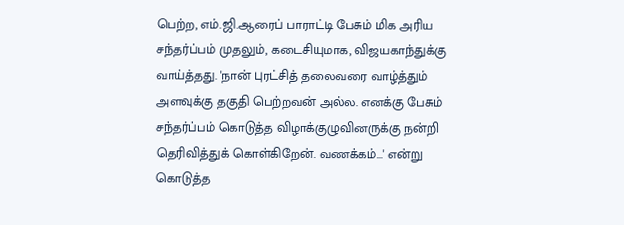பெற்ற, எம்.ஜி.ஆரைப் பாராட்டி பேசும் மிக அரிய சந்தர்ப்பம் முதலும், கடைசியுமாக, விஜயகாந்துக்கு வாய்த்தது. 'நான் புரட்சித் தலைவரை வாழ்த்தும் அளவுக்கு தகுதி பெற்றவன் அல்ல. எனக்கு பேசும் சந்தர்ப்பம் கொடுத்த விழாக்குழுவினருக்கு நன்றி தெரிவித்துக் கொள்கிறேன். வணக்கம்...' என்று கொடுத்த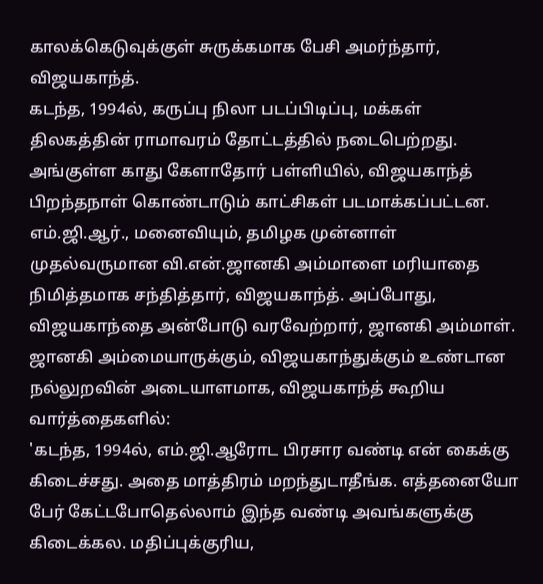காலக்கெடுவுக்குள் சுருக்கமாக பேசி அமர்ந்தார், விஜயகாந்த்.
கடந்த, 1994ல், கருப்பு நிலா படப்பிடிப்பு, மக்கள் திலகத்தின் ராமாவரம் தோட்டத்தில் நடைபெற்றது. அங்குள்ள காது கேளாதோர் பள்ளியில், விஜயகாந்த் பிறந்தநாள் கொண்டாடும் காட்சிகள் படமாக்கப்பட்டன. எம்.ஜி.ஆர்., மனைவியும், தமிழக முன்னாள் முதல்வருமான வி.என்.ஜானகி அம்மாளை மரியாதை நிமித்தமாக சந்தித்தார், விஜயகாந்த். அப்போது, விஜயகாந்தை அன்போடு வரவேற்றார், ஜானகி அம்மாள்.
ஜானகி அம்மையாருக்கும், விஜயகாந்துக்கும் உண்டான நல்லுறவின் அடையாளமாக, விஜயகாந்த் கூறிய வார்த்தைகளில்:
'கடந்த, 1994ல், எம்.ஜி.ஆரோட பிரசார வண்டி என் கைக்கு கிடைச்சது. அதை மாத்திரம் மறந்துடாதீங்க. எத்தனையோ பேர் கேட்டபோதெல்லாம் இந்த வண்டி அவங்களுக்கு கிடைக்கல. மதிப்புக்குரிய,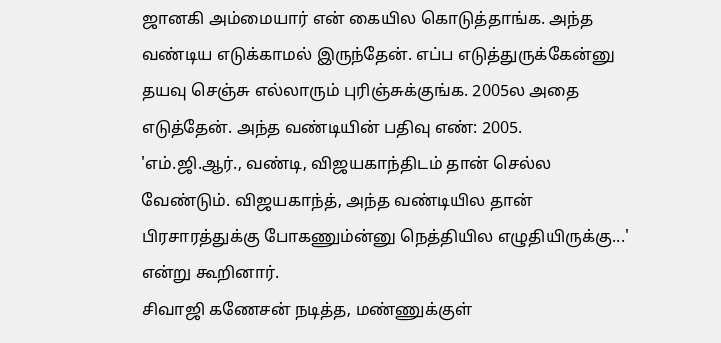ஜானகி அம்மையார் என் கையில கொடுத்தாங்க. அந்த வண்டிய எடுக்காமல் இருந்தேன். எப்ப எடுத்துருக்கேன்னு தயவு செஞ்சு எல்லாரும் புரிஞ்சுக்குங்க. 2005ல அதை எடுத்தேன். அந்த வண்டியின் பதிவு எண்: 2005.
'எம்.ஜி.ஆர்., வண்டி, விஜயகாந்திடம் தான் செல்ல வேண்டும். விஜயகாந்த், அந்த வண்டியில தான் பிரசாரத்துக்கு போகணும்ன்னு நெத்தியில எழுதியிருக்கு...' என்று கூறினார்.
சிவாஜி கணேசன் நடித்த, மண்ணுக்குள்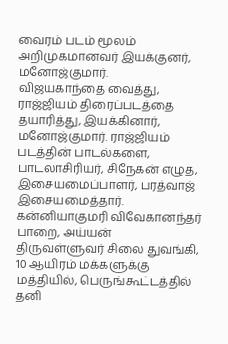வைரம் படம் மூலம் அறிமுகமானவர் இயக்குனர், மனோஜ்குமார்.
விஜயகாந்தை வைத்து, ராஜ்ஜியம் திரைப்படத்தை தயாரித்து, இயக்கினார், மனோஜ்குமார். ராஜ்ஜியம் படத்தின் பாடல்களை, பாடலாசிரியர், சிநேகன் எழுத, இசையமைப்பாளர், பரத்வாஜ் இசையமைத்தார்.
கன்னியாகுமரி விவேகானந்தர் பாறை, அய்யன் திருவள்ளுவர் சிலை துவங்கி, 10 ஆயிரம் மக்களுக்கு மத்தியில், பெருங்கூட்டத்தில் தனி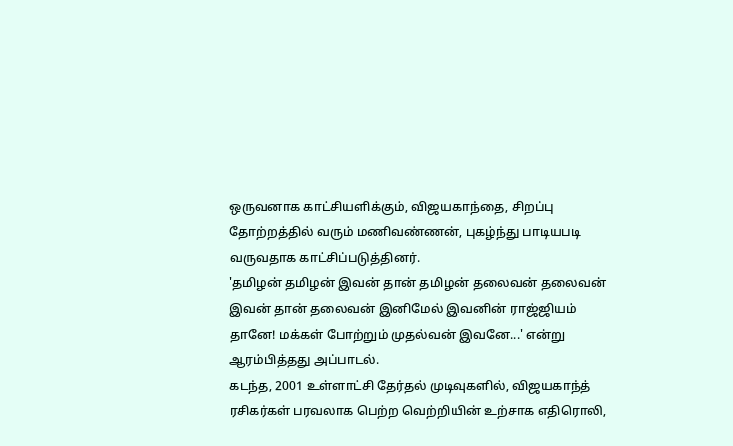ஒருவனாக காட்சியளிக்கும், விஜயகாந்தை, சிறப்பு தோற்றத்தில் வரும் மணிவண்ணன், புகழ்ந்து பாடியபடி வருவதாக காட்சிப்படுத்தினர்.
'தமிழன் தமிழன் இவன் தான் தமிழன் தலைவன் தலைவன் இவன் தான் தலைவன் இனிமேல் இவனின் ராஜ்ஜியம் தானே! மக்கள் போற்றும் முதல்வன் இவனே...' என்று ஆரம்பித்தது அப்பாடல்.
கடந்த, 2001 உள்ளாட்சி தேர்தல் முடிவுகளில், விஜயகாந்த் ரசிகர்கள் பரவலாக பெற்ற வெற்றியின் உற்சாக எதிரொலி,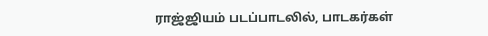ராஜ்ஜியம் படப்பாடலில், பாடகர்கள்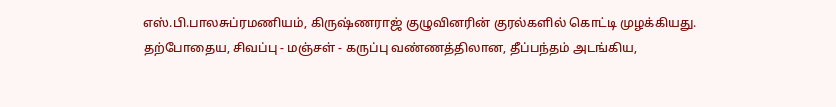எஸ்.பி.பாலசுப்ரமணியம், கிருஷ்ணராஜ் குழுவினரின் குரல்களில் கொட்டி முழக்கியது.
தற்போதைய, சிவப்பு - மஞ்சள் - கருப்பு வண்ணத்திலான, தீப்பந்தம் அடங்கிய,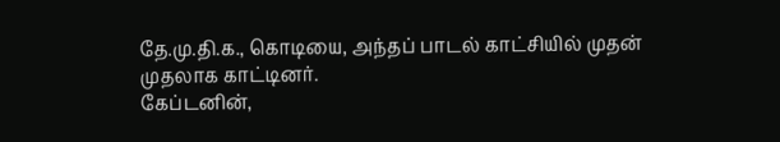தே.மு.தி.க., கொடியை, அந்தப் பாடல் காட்சியில் முதன் முதலாக காட்டினர்.
கேப்டனின்,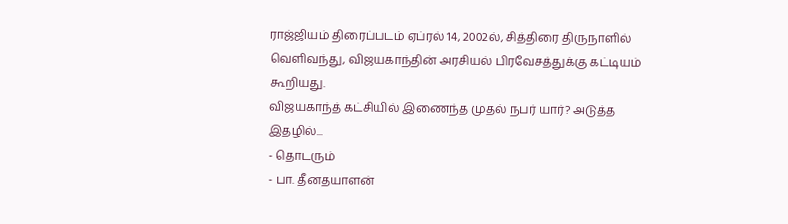ராஜ்ஜியம் திரைப்படம் ஏப்ரல் 14, 2002ல், சித்திரை திருநாளில் வெளிவந்து, விஜயகாந்தின் அரசியல் பிரவேசத்துக்கு கட்டியம் கூறியது.
விஜயகாந்த் கட்சியில் இணைந்த முதல் நபர் யார்? அடுத்த இதழில்...
- தொடரும்
- பா. தீனதயாளன்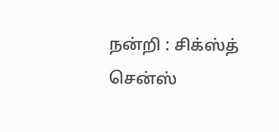நன்றி : சிக்ஸ்த் சென்ஸ்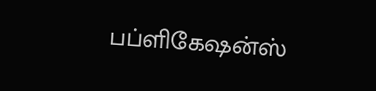பப்ளிகேஷன்ஸ்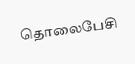தொலைபேசி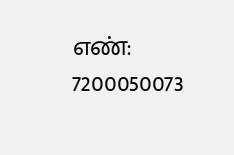எண்: 7200050073